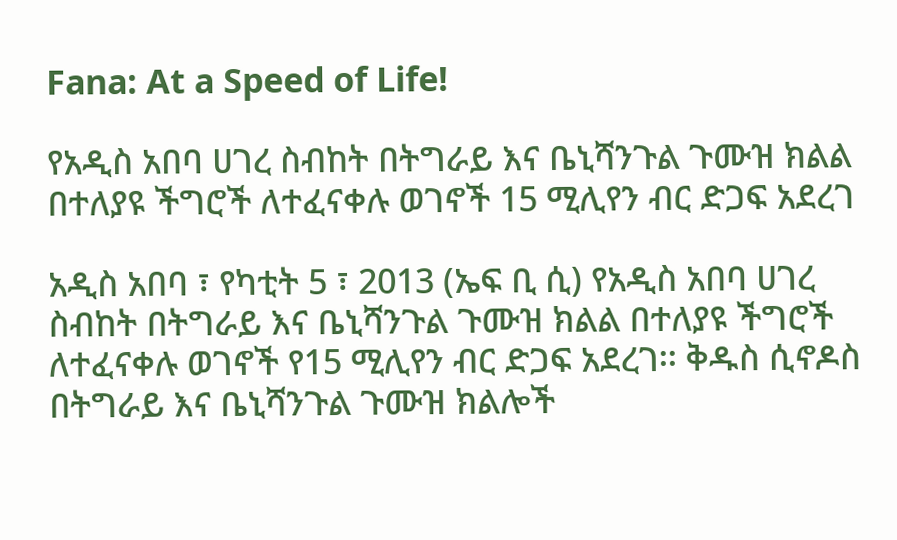Fana: At a Speed of Life!

የአዲስ አበባ ሀገረ ስብከት በትግራይ እና ቤኒሻንጉል ጉሙዝ ክልል በተለያዩ ችግሮች ለተፈናቀሉ ወገኖች 15 ሚሊየን ብር ድጋፍ አደረገ

አዲስ አበባ ፣ የካቲት 5 ፣ 2013 (ኤፍ ቢ ሲ) የአዲስ አበባ ሀገረ ስብከት በትግራይ እና ቤኒሻንጉል ጉሙዝ ክልል በተለያዩ ችግሮች ለተፈናቀሉ ወገኖች የ15 ሚሊየን ብር ድጋፍ አደረገ፡፡ ቅዱስ ሲኖዶስ በትግራይ እና ቤኒሻንጉል ጉሙዝ ክልሎች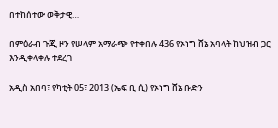በተከሰተው ወቅታዊ…

በምዕራብ ጉጂ ዞን የሠላም አማራጭ የተቀበሉ 436 የኦነግ ሸኔ አባላት ከህዝብ ጋር እንዲቀላቀሉ ተደረገ

አዲስ አበባ፣ የካቲት 05፣ 2013 (ኤፍ ቢ ሲ) የኦነግ ሸኔ ቡድን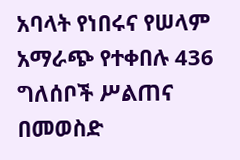አባላት የነበሩና የሠላም አማራጭ የተቀበሉ 436 ግለሰቦች ሥልጠና በመወስድ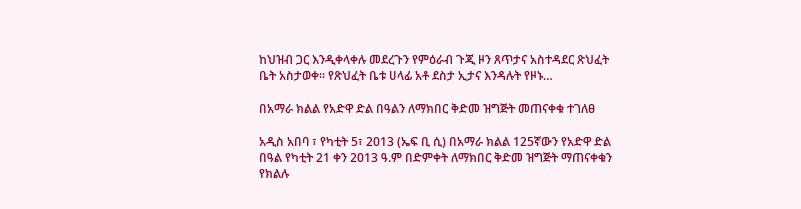ከህዝብ ጋር እንዲቀላቀሉ መደረጉን የምዕራብ ጉጂ ዞን ጸጥታና አስተዳደር ጽህፈት ቤት አስታወቀ፡፡ የጽህፈት ቤቱ ሀላፊ አቶ ደስታ ኢታና እንዳሉት የዞኑ…

በአማራ ክልል የአድዋ ድል በዓልን ለማክበር ቅድመ ዝግጅት መጠናቀቁ ተገለፀ

አዲስ አበባ ፣ የካቲት 5፣ 2013 (ኤፍ ቢ ሲ) በአማራ ክልል 125ኛውን የአድዋ ድል በዓል የካቲት 21 ቀን 2013 ዓ.ም በድምቀት ለማክበር ቅድመ ዝግጅት ማጠናቀቁን የክልሉ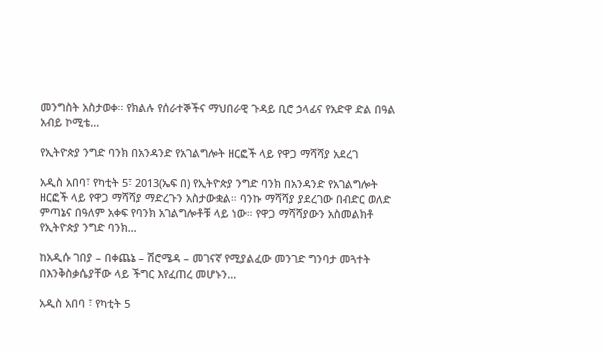መንግስት አስታወቀ፡፡ የክልሉ የሰራተኞችና ማህበራዊ ጉዳይ ቢሮ ኃላፊና የአድዋ ድል በዓል አብይ ኮሚቴ…

የኢትዮጵያ ንግድ ባንክ በአንዳንድ የአገልግሎት ዘርፎች ላይ የዋጋ ማሻሻያ አደረገ

አዲስ አበባ፣ የካቲት 5፣ 2013(ኤፍ በ) የኢትዮጵያ ንግድ ባንክ በአንዳንድ የአገልግሎት ዘርፎች ላይ የዋጋ ማሻሻያ ማድረጉን አስታውቋል። ባንኩ ማሻሻያ ያደረገው በብድር ወለድ ምጣኔና በዓለም አቀፍ የባንክ አገልግሎቶቹ ላይ ነው። የዋጋ ማሻሻያውን አስመልክቶ የኢትዮጵያ ንግድ ባንክ…

ከአዲሱ ገበያ – በቀጨኔ – ሽሮሜዳ – መገናኛ የሚያልፈው መንገድ ግንባታ መጓተት በእንቅስቃሴያቸው ላይ ችግር እየፈጠረ መሆኑን…

አዲስ አበባ ፣ የካቲት 5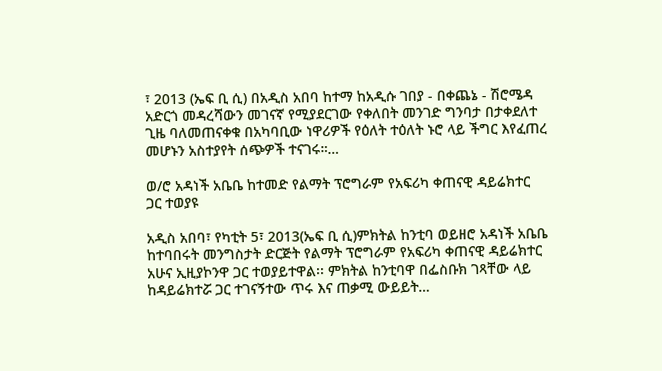፣ 2013 (ኤፍ ቢ ሲ) በአዲስ አበባ ከተማ ከአዲሱ ገበያ - በቀጨኔ - ሽሮሜዳ አድርጎ መዳረሻውን መገናኛ የሚያደርገው የቀለበት መንገድ ግንባታ በታቀደለተ ጊዜ ባለመጠናቀቁ በአካባቢው ነዋሪዎች የዕለት ተዕለት ኑሮ ላይ ችግር እየፈጠረ መሆኑን አስተያየት ሰጭዎች ተናገሩ።…

ወ/ሮ አዳነች አቤቤ ከተመድ የልማት ፕሮግራም የአፍሪካ ቀጠናዊ ዳይሬክተር ጋር ተወያዩ

አዲስ አበባ፣ የካቲት 5፣ 2013(ኤፍ ቢ ሲ)ምክትል ከንቲባ ወይዘሮ አዳነች አቤቤ ከተባበሩት መንግስታት ድርጅት የልማት ፕሮግራም የአፍሪካ ቀጠናዊ ዳይሬክተር አሁና ኢዚያኮንዋ ጋር ተወያይተዋል፡፡ ምክትል ከንቲባዋ በፌስቡክ ገጻቸው ላይ ከዳይሬክተሯ ጋር ተገናኝተው ጥሩ እና ጠቃሚ ውይይት…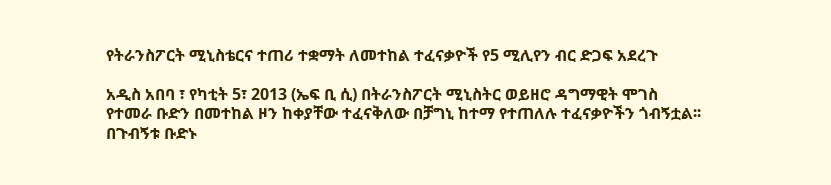የትራንስፖርት ሚኒስቴርና ተጠሪ ተቋማት ለመተከል ተፈናቃዮች የ5 ሚሊየን ብር ድጋፍ አደረጉ

አዲስ አበባ ፣ የካቲት 5፣ 2013 (ኤፍ ቢ ሲ) በትራንስፖርት ሚኒስትር ወይዘሮ ዳግማዊት ሞገስ የተመራ ቡድን በመተከል ዞን ከቀያቸው ተፈናቅለው በቻግኒ ከተማ የተጠለሉ ተፈናቃዮችን ጎብኝቷል፡፡ በጉብኝቱ ቡድኑ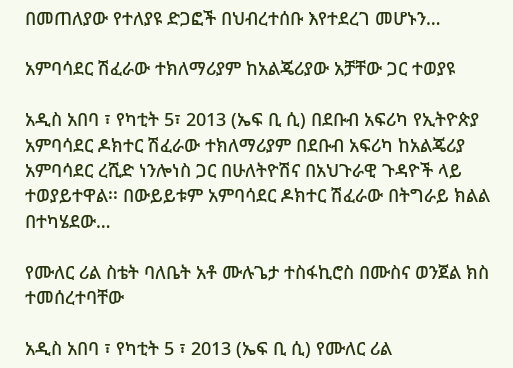በመጠለያው የተለያዩ ድጋፎች በህብረተሰቡ እየተደረገ መሆኑን…

አምባሳደር ሽፈራው ተክለማሪያም ከአልጄሪያው አቻቸው ጋር ተወያዩ

አዲስ አበባ ፣ የካቲት 5፣ 2013 (ኤፍ ቢ ሲ) በደቡብ አፍሪካ የኢትዮጵያ አምባሳደር ዶክተር ሽፈራው ተክለማሪያም በደቡብ አፍሪካ ከአልጄሪያ አምባሳደር ረሺድ ነንሎነስ ጋር በሁለትዮሽና በአህጉራዊ ጉዳዮች ላይ ተወያይተዋል፡፡ በውይይቱም አምባሳደር ዶክተር ሽፈራው በትግራይ ክልል በተካሄደው…

የሙለር ሪል ስቴት ባለቤት አቶ ሙሉጌታ ተስፋኪሮስ በሙስና ወንጀል ክስ ተመሰረተባቸው

አዲስ አበባ ፣ የካቲት 5 ፣ 2013 (ኤፍ ቢ ሲ) የሙለር ሪል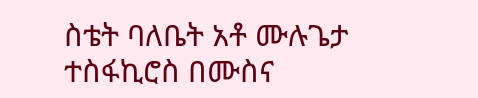ስቴት ባለቤት አቶ ሙሉጌታ ተስፋኪሮስ በሙስና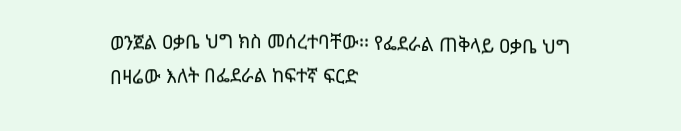ወንጀል ዐቃቤ ህግ ክስ መሰረተባቸው፡፡ የፌደራል ጠቅላይ ዐቃቤ ህግ በዛሬው እለት በፌደራል ከፍተኛ ፍርድ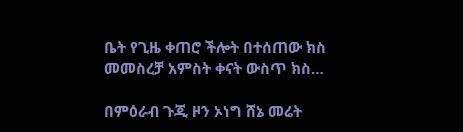ቤት የጊዜ ቀጠሮ ችሎት በተሰጠው ክስ መመስረቻ አምስት ቀናት ውስጥ ክስ…

በምዕራብ ጉጂ ዞን ኦነግ ሸኔ መሬት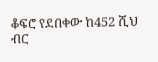ቆፍሮ የደበቀው ከ452 ሺህ ብር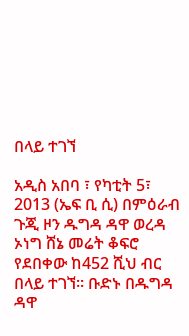በላይ ተገኘ

አዲስ አበባ ፣ የካቲት 5፣ 2013 (ኤፍ ቢ ሲ) በምዕራብ ጉጂ ዞን ዱግዳ ዳዋ ወረዳ ኦነግ ሸኔ መሬት ቆፍሮ የደበቀው ከ452 ሺህ ብር በላይ ተገኘ፡፡ ቡድኑ በዱግዳ ዳዋ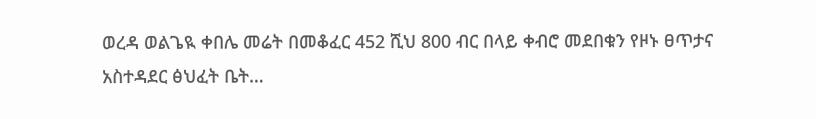ወረዳ ወልጌዪ ቀበሌ መሬት በመቆፈር 452 ሺህ 800 ብር በላይ ቀብሮ መደበቁን የዞኑ ፀጥታና አስተዳደር ፅህፈት ቤት…